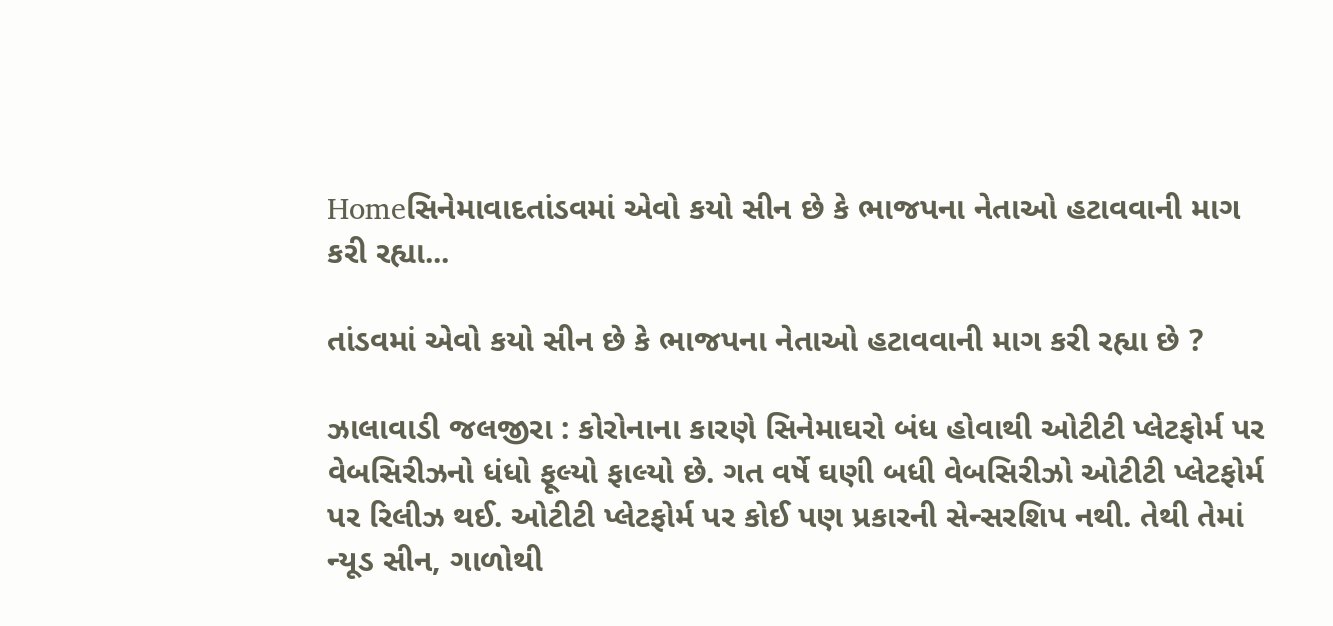Homeસિનેમાવાદતાંડવમાં એવો કયો સીન છે કે ભાજપના નેતાઓ હટાવવાની માગ કરી રહ્યા...

તાંડવમાં એવો કયો સીન છે કે ભાજપના નેતાઓ હટાવવાની માગ કરી રહ્યા છે ?

ઝાલાવાડી જલજીરા : કોરોનાના કારણે સિનેમાઘરો બંધ હોવાથી ઓટીટી પ્લેટફોર્મ પર વેબસિરીઝનો ધંધો ફૂલ્યો ફાલ્યો છે. ગત વર્ષે ઘણી બધી વેબસિરીઝો ઓટીટી પ્લેટફોર્મ પર રિલીઝ થઈ. ઓટીટી પ્લેટફોર્મ પર કોઈ પણ પ્રકારની સેન્સરશિપ નથી. તેથી તેમાં ન્યૂડ સીન, ગાળોથી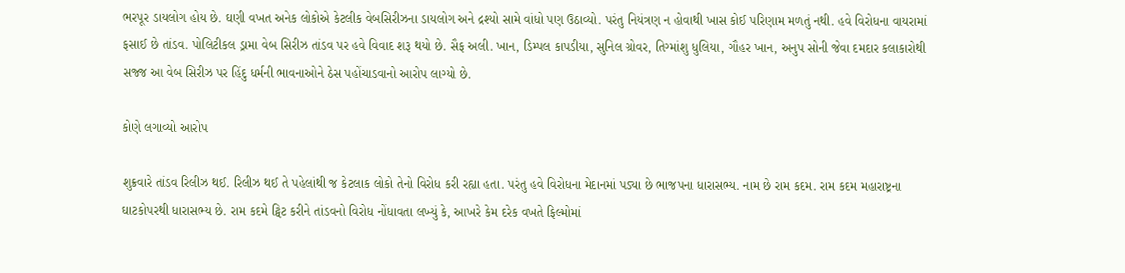ભરપૂર ડાયલોગ હોય છે. ઘણી વખત અનેક લોકોએ કેટલીક વેબસિરીઝના ડાયલોગ અને દ્રશ્યો સામે વાંધો પણ ઉઠાવ્યો. પરંતુ નિયંત્રણ ન હોવાથી ખાસ કોઈ પરિણામ મળતું નથી. હવે વિરોધના વાયરામાં ફસાઈ છે તાંડવ. પોલિટીકલ ડ્રામા વેબ સિરીઝ તાંડવ પર હવે વિવાદ શરૂ થયો છે. સૈફ અલી. ખાન, ડિમ્પલ કાપડીયા, સુનિલ ગ્રોવર, તિગ્માંશુ ધુલિયા, ગૌહર ખાન, અનુપ સોની જેવા દમદાર કલાકારોથી સજ્જ આ વેબ સિરીઝ પર હિંદુ ધર્મની ભાવનાઓને ઠેસ પહોંચાડવાનો આરોપ લાગ્યો છે.

કોણે લગાવ્યો આરોપ

શુક્રવારે તાંડવ રિલીઝ થઈ. રિલીઝ થઈ તે પહેલાંથી જ કેટલાક લોકો તેનો વિરોધ કરી રહ્યા હતા. પરંતુ હવે વિરોધના મેદાનમાં પડ્યા છે ભાજપના ધારાસભ્ય. નામ છે રામ કદમ. રામ કદમ મહારાષ્ટ્રના ઘાટકોપરથી ધારાસભ્ય છે. રામ કદમે ટ્વિટ કરીને તાંડવનો વિરોધ નોંધાવતા લખ્યું કે, આખરે કેમ દરેક વખતે ફિલ્મોમાં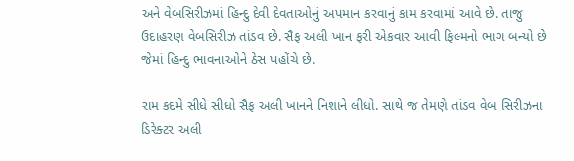અને વેબસિરીઝમાં હિન્દુ દેવી દેવતાઓનું અપમાન કરવાનું કામ કરવામાં આવે છે. તાજુ ઉદાહરણ વેબસિરીઝ તાંડવ છે. સૈફ અલી ખાન ફરી એકવાર આવી ફિલ્મનો ભાગ બન્યો છે જેમાં હિન્દુ ભાવનાઓને ઠેસ પહોંચે છે.

રામ કદમે સીધે સીધો સૈફ અલી ખાનને નિશાને લીધો. સાથે જ તેમણે તાંડવ વેબ સિરીઝના ડિરેક્ટર અલી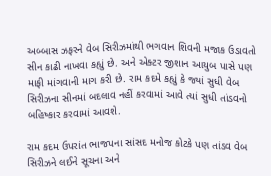અબ્બાસ ઝફરને વેબ સિરીઝમાંથી ભગવાન શિવની મજાક ઉડાવતો સીન કાઢી નાખવા કહ્યું છે. અને એક્ટર જીશાન આયુબ પાસે પણ માફી માંગવાની માગ કરી છે. રામ કદમે કહ્યું કે જ્યાં સુધી વેબ સિરીઝના સીનમાં બદલાવ નહીં કરવામાં આવે ત્યાં સુધી તાંડવનો બહિષ્કાર કરવામાં આવશે.

રામ કદમ ઉપરાંત ભાજપના સાંસદ મનોજ કોટકે પણ તાંડવ વેબ સિરીઝને લઈને સૂચના અને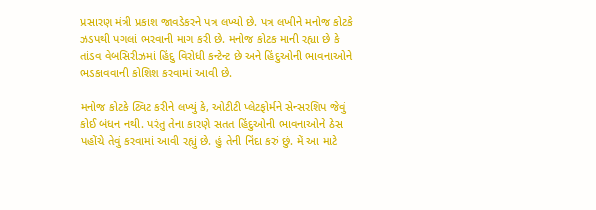પ્રસારણ મંત્રી પ્રકાશ જાવડેકરને પત્ર લખ્યો છે. પત્ર લખીને મનોજ કોટકે ઝડપથી પગલાં ભરવાની માગ કરી છે. મનોજ કોટક માની રહ્યા છે કે તાંડવ વેબસિરીઝમાં હિંદુ વિરોધી કન્ટેન્ટ છે અને હિંદુઓની ભાવનાઓને ભડકાવવાની કોશિશ કરવામાં આવી છે.

મનોજ કોટકે ટ્વિટ કરીને લખ્યું કે, ઓટીટી પ્લેટફોર્મને સેન્સરશિપ જેવું કોઈ બંધન નથી. પરંતુ તેના કારણે સતત હિંદુઓની ભાવનાઓને ઠેસ પહોંચે તેવું કરવામાં આવી રહ્યું છે. હું તેની નિંદા કરું છું. મેં આ માટે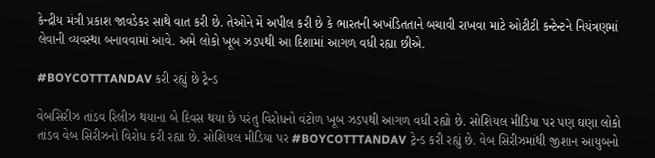કેન્દ્રીય મંત્રી પ્રકાશ જાવડેકર સાથે વાત કરી છે. તેઓને મેં અપીલ કરી છે કે ભારતની અખંડિતતાને બચાવી રાખવા માટે ઓટીટી કન્ટેન્ટને નિયંત્રણમાં લેવાની વ્યવસ્થા બનાવવામાં આવે. અમે લોકો ખૂબ ઝડપથી આ દિશામાં આગળ વધી રહ્યા છીએ.

#BOYCOTTTANDAV કરી રહ્યું છે ટ્રેન્ડ

વેબસિરીઝ તાંડવ રિલીઝ થયાના બે દિવસ થયા છે પરંતુ વિરોધનો વંટોળ ખૂબ ઝડપથી આગળ વધી રહ્યો છે. સોશિયલ મીડિયા પર પણ ઘણા લોકો તાંડવ વેબ સિરીઝનો વિરોધ કરી રહ્યા છે. સોશિયલ મીડિયા પર #BOYCOTTTANDAV ટ્રેન્ડ કરી રહ્યું છે. વેબ સિરીઝમાંથી જીશાન આયુબનો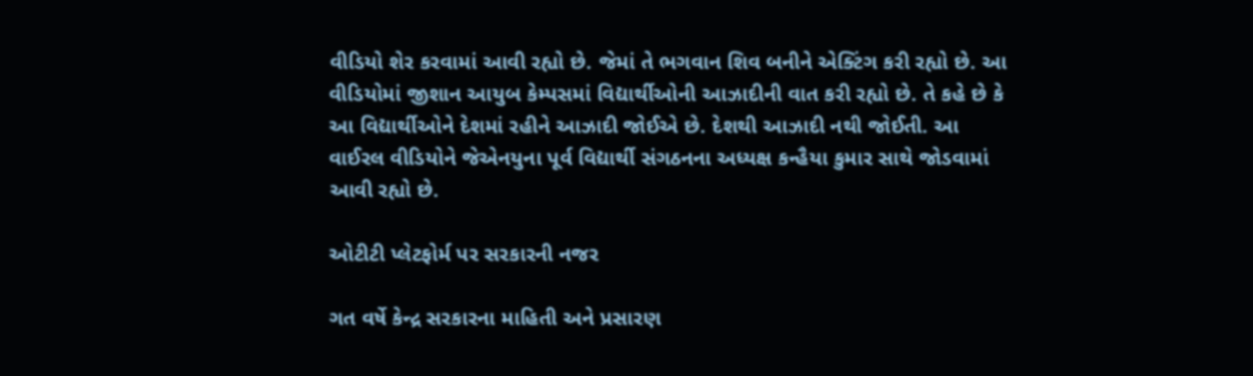વીડિયો શેર કરવામાં આવી રહ્યો છે. જેમાં તે ભગવાન શિવ બનીને એક્ટિંગ કરી રહ્યો છે. આ વીડિયોમાં જીશાન આયુબ કેમ્પસમાં વિદ્યાર્થીઓની આઝાદીની વાત કરી રહ્યો છે. તે કહે છે કે આ વિદ્યાર્થીઓને દેશમાં રહીને આઝાદી જોઈએ છે. દેશથી આઝાદી નથી જોઈતી. આ વાઈરલ વીડિયોને જેએનયુના પૂર્વ વિદ્યાર્થી સંગઠનના અધ્યક્ષ કન્હૈયા કુમાર સાથે જોડવામાં આવી રહ્યો છે.

ઓટીટી પ્લેટફોર્મ પર સરકારની નજર

ગત વર્ષે કેન્દ્ર સરકારના માહિતી અને પ્રસારણ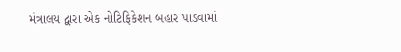મંત્રાલય દ્વારા એક નોટિફિકેશન બહાર પાડવામાં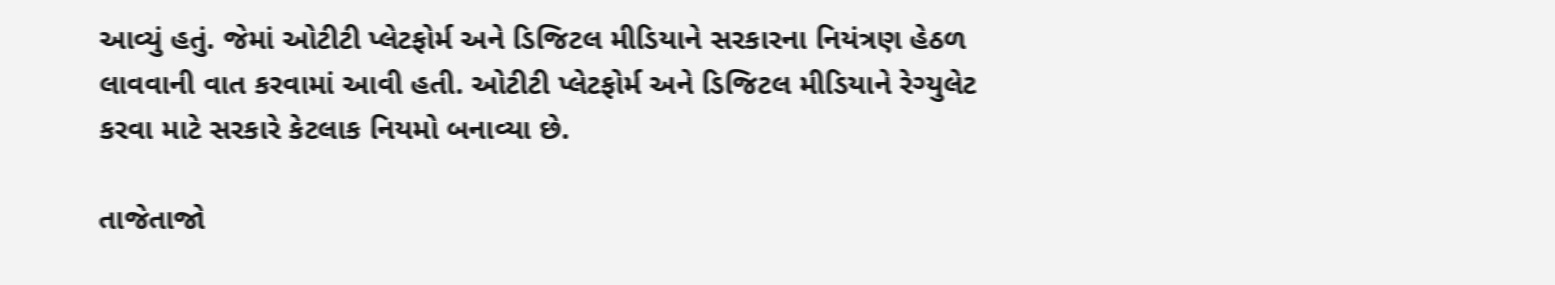આવ્યું હતું. જેમાં ઓટીટી પ્લેટફોર્મ અને ડિજિટલ મીડિયાને સરકારના નિયંત્રણ હેઠળ લાવવાની વાત કરવામાં આવી હતી. ઓટીટી પ્લેટફોર્મ અને ડિજિટલ મીડિયાને રેગ્યુલેટ કરવા માટે સરકારે કેટલાક નિયમો બનાવ્યા છે.

તાજેતાજો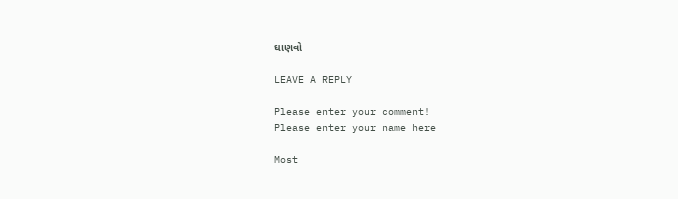ઘાણવો

LEAVE A REPLY

Please enter your comment!
Please enter your name here

Most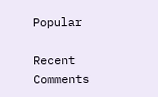Popular

Recent Comments